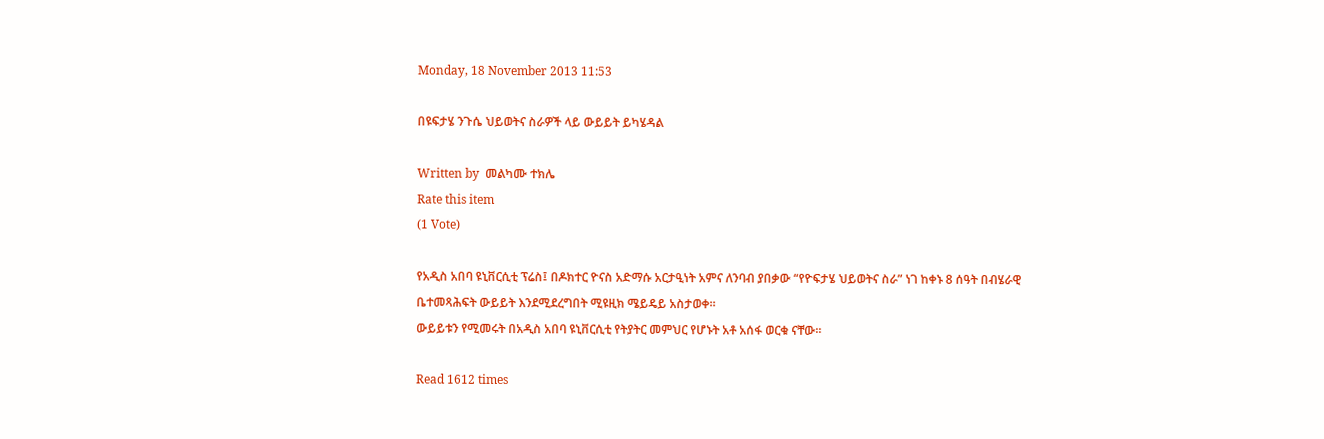Monday, 18 November 2013 11:53

በዩፍታሄ ንጉሴ ህይወትና ስራዎች ላይ ውይይት ይካሄዳል

Written by  መልካሙ ተክሌ
Rate this item
(1 Vote)

የአዲስ አበባ ዩኒቨርሲቲ ፕሬስ፤ በዶክተር ዮናስ አድማሱ አርታዒነት አምና ለንባብ ያበቃው “የዮፍታሄ ህይወትና ስራ” ነገ ከቀኑ 8 ሰዓት በብሄራዊ ቤተመጻሕፍት ውይይት እንደሚደረግበት ሚዩዚክ ሜይዴይ አስታወቀ።
ውይይቱን የሚመሩት በአዲስ አበባ ዩኒቨርሲቲ የትያትር መምህር የሆኑት አቶ አሰፋ ወርቁ ናቸው፡፡

Read 1612 times